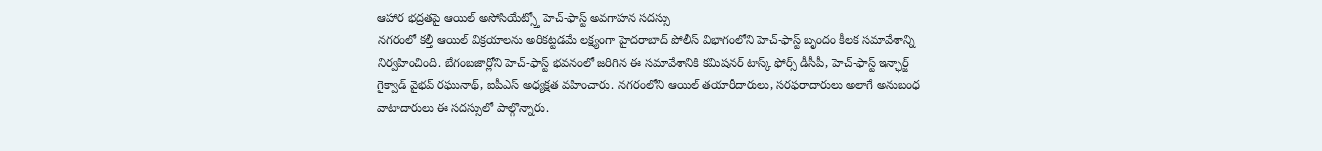ఆహార భద్రతపై ఆయిల్ అసోసియేట్స్తో హెచ్-ఫాస్ట్ అవగాహన సదస్సు
నగరంలో కల్తీ ఆయిల్ విక్రయాలను అరికట్టడమే లక్ష్యంగా హైదరాబాద్ పోలీస్ విభాగంలోని హెచ్-ఫాస్ట్ బృందం కీలక సమావేశాన్ని నిర్వహించింది. బేగంబజార్లోని హెచ్-ఫాస్ట్ భవనంలో జరిగిన ఈ సమావేశానికి కమిషనర్ టాస్క్ ఫోర్స్ డీసీపీ, హెచ్-ఫాస్ట్ ఇన్ఛార్జ్ గైక్వాడ్ వైభవ్ రఘునాథ్, ఐపీఎస్ అధ్యక్షత వహించారు. నగరంలోని ఆయిల్ తయారీదారులు, సరఫరాదారులు అలాగే అనుబంధ వాటాదారులు ఈ సదస్సులో పాల్గొన్నారు.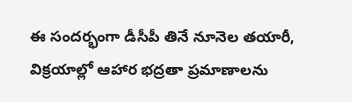ఈ సందర్భంగా డీసీపీ తినే నూనెల తయారీ, విక్రయాల్లో ఆహార భద్రతా ప్రమాణాలను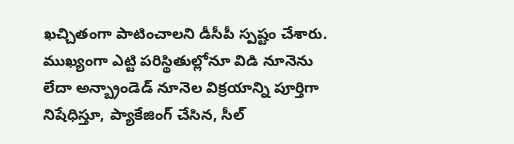ఖచ్చితంగా పాటించాలని డీసీపీ స్పష్టం చేశారు. ముఖ్యంగా ఎట్టి పరిస్థితుల్లోనూ విడి నూనెను లేదా అన్బ్రాండెడ్ నూనెల విక్రయాన్ని పూర్తిగా నిషేధిస్తూ, ప్యాకేజింగ్ చేసిన, సీల్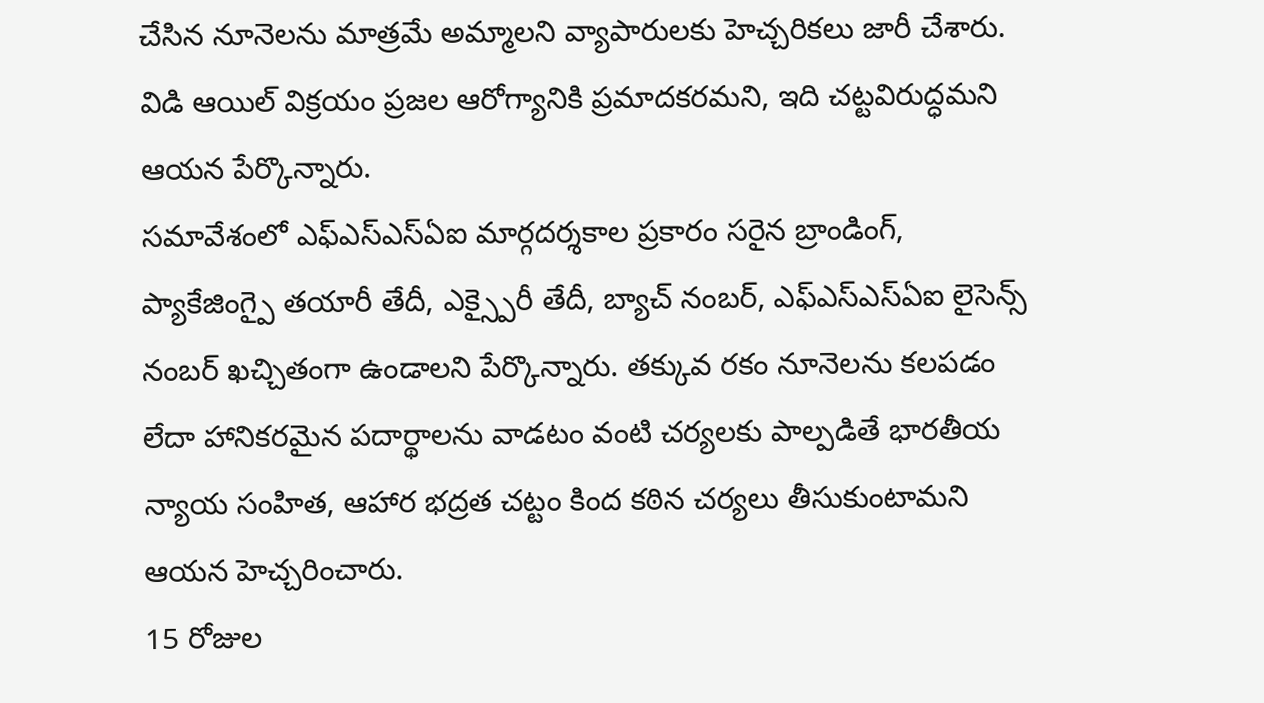చేసిన నూనెలను మాత్రమే అమ్మాలని వ్యాపారులకు హెచ్చరికలు జారీ చేశారు. విడి ఆయిల్ విక్రయం ప్రజల ఆరోగ్యానికి ప్రమాదకరమని, ఇది చట్టవిరుద్ధమని ఆయన పేర్కొన్నారు.
సమావేశంలో ఎఫ్ఎస్ఎస్ఏఐ మార్గదర్శకాల ప్రకారం సరైన బ్రాండింగ్, ప్యాకేజింగ్పై తయారీ తేదీ, ఎక్స్పైరీ తేదీ, బ్యాచ్ నంబర్, ఎఫ్ఎస్ఎస్ఏఐ లైసెన్స్ నంబర్ ఖచ్చితంగా ఉండాలని పేర్కొన్నారు. తక్కువ రకం నూనెలను కలపడం లేదా హానికరమైన పదార్థాలను వాడటం వంటి చర్యలకు పాల్పడితే భారతీయ న్యాయ సంహిత, ఆహార భద్రత చట్టం కింద కఠిన చర్యలు తీసుకుంటామని ఆయన హెచ్చరించారు.
15 రోజుల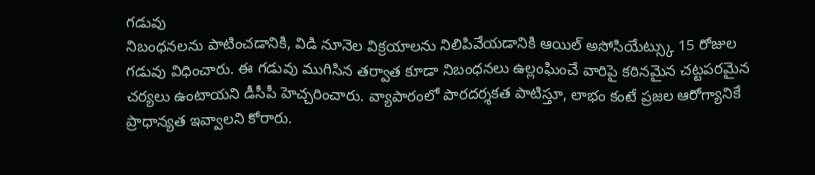గడువు
నిబంధనలను పాటించడానికి, విడి నూనెల విక్రయాలను నిలిపివేయడానికి ఆయిల్ అసోసియేట్స్కు 15 రోజుల గడువు విధించారు. ఈ గడువు ముగిసిన తర్వాత కూడా నిబంధనలు ఉల్లంఘించే వారిపై కఠినమైన చట్టపరమైన చర్యలు ఉంటాయని డీసీపీ హెచ్చరించారు. వ్యాపారంలో పారదర్శకత పాటిస్తూ, లాభం కంటే ప్రజల ఆరోగ్యానికే ప్రాధాన్యత ఇవ్వాలని కోరారు.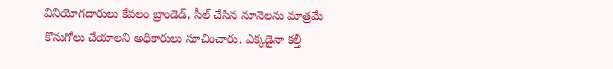వినియోగదారులు కేవలం బ్రాండెడ్, సీల్ చేసిన నూనెలను మాత్రమే కొనుగోలు చేయాలని అధికారులు సూచించారు. ఎక్కడైనా కల్తీ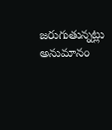జరుగుతున్నట్లు అనుమానం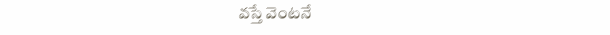వస్తే వెంటనే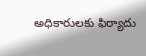అధికారులకు ఫిర్యాదు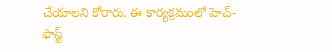చేయాలని కోరారు. ఈ కార్యక్రమంలో హెచ్-ఫాస్ట్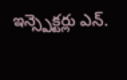ఇన్స్పెక్టర్లు ఎన్.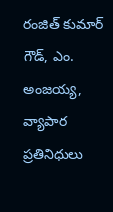రంజిత్ కుమార్ గౌడ్, ఎం. అంజయ్య, వ్యాపార ప్రతినిధులు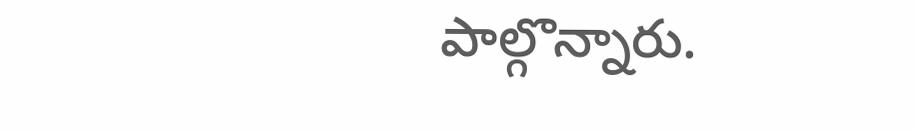పాల్గొన్నారు.